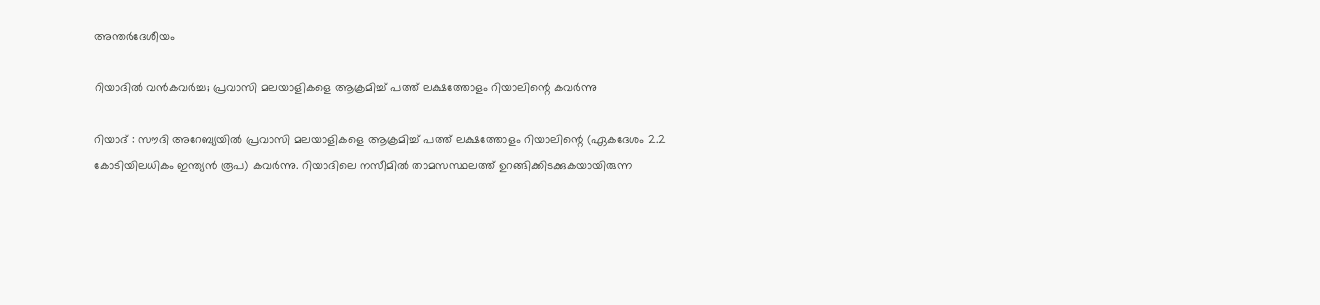അന്തർദേശീയം

റിയാദില്‍ വന്‍കവര്‍ച്ച; പ്രവാസി മലയാളികളെ ആക്രമിച്ച് പത്ത് ലക്ഷത്തോളം റിയാലിന്റെ കവര്‍ന്നു

റിയാദ് : സൗദി അറേബ്യയില്‍ പ്രവാസി മലയാളികളെ ആക്രമിച്ച് പത്ത് ലക്ഷത്തോളം റിയാലിന്റെ (ഏകദേശം 2.2 കോടിയിലധികം ഇന്ത്യന്‍ രൂപ) കവര്‍ന്നു. റിയാദിലെ നസീമില്‍ താമസസ്ഥലത്ത് ഉറങ്ങിക്കിടക്കുകയായിരുന്ന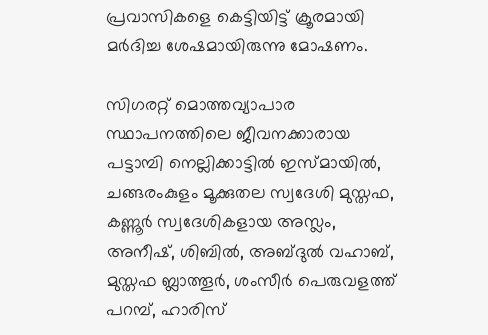പ്രവാസികളെ കെട്ടിയിട്ട് ക്രൂരമായി മര്‍ദിച്ച ശേഷമായിരുന്നു മോഷണം.

സിഗരറ്റ് മൊത്തവ്യാപാര സ്ഥാപനത്തിലെ ജീവനക്കാരായ പട്ടാമ്പി നെല്ലിക്കാട്ടില്‍ ഇസ്മായില്‍, ചങ്ങരംകുളം മൂക്കുതല സ്വദേശി മുസ്തഫ, കണ്ണൂര്‍ സ്വദേശികളായ അസ്ലം, അനീഷ്, ശിബില്‍, അബ്ദുല്‍ വഹാബ്, മുസ്തഫ ബ്ലാത്തൂര്‍, ശംസീര്‍ പെരുവളത്ത് പറമ്പ്, ഹാരിസ്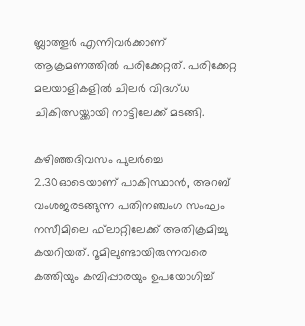ബ്ലാത്തൂര്‍ എന്നിവര്‍ക്കാണ് ആക്രമണത്തില്‍ പരിക്കേറ്റത്. പരിക്കേറ്റ മലയാളികളില്‍ ചിലര്‍ വിദഗ്ധ ചികിത്സയ്ക്കായി നാട്ടിലേക്ക് മടങ്ങി.

കഴിഞ്ഞദിവസം പുലര്‍ച്ചെ 2.30ഓടെയാണ് പാകിസ്ഥാന്‍, അറബ് വംശജരടങ്ങുന്ന പതിനഞ്ചംഗ സംഘം നസീമിലെ ഫ്‌ലാറ്റിലേക്ക് അതിക്രമിച്ചു കയറിയത്. റൂമിലുണ്ടായിരുന്നവരെ കത്തിയും കമ്പിപ്പാരയും ഉപയോഗിച്ച്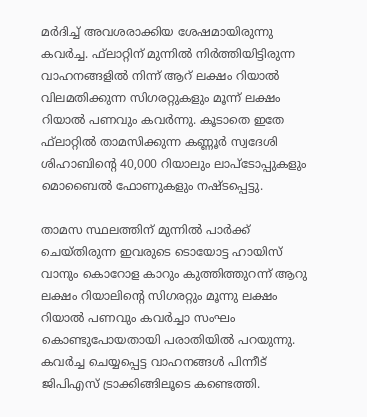മര്‍ദിച്ച് അവശരാക്കിയ ശേഷമായിരുന്നു കവര്‍ച്ച. ഫ്‌ലാറ്റിന് മുന്നില്‍ നിര്‍ത്തിയിട്ടിരുന്ന വാഹനങ്ങളില്‍ നിന്ന് ആറ് ലക്ഷം റിയാല്‍ വിലമതിക്കുന്ന സിഗരറ്റുകളും മൂന്ന് ലക്ഷം റിയാല്‍ പണവും കവര്‍ന്നു. കൂടാതെ ഇതേ ഫ്‌ലാറ്റില്‍ താമസിക്കുന്ന കണ്ണൂര്‍ സ്വദേശി ശിഹാബിന്റെ 40,000 റിയാലും ലാപ്ടോപ്പുകളും മൊബൈല്‍ ഫോണുകളും നഷ്ടപ്പെട്ടു.

താമസ സ്ഥലത്തിന് മുന്നില്‍ പാര്‍ക്ക് ചെയ്തിരുന്ന ഇവരുടെ ടൊയോട്ട ഹായിസ് വാനും കൊറോള കാറും കുത്തിത്തുറന്ന് ആറു ലക്ഷം റിയാലിന്റെ സിഗരറ്റും മൂന്നു ലക്ഷം റിയാല്‍ പണവും കവര്‍ച്ചാ സംഘം കൊണ്ടുപോയതായി പരാതിയില്‍ പറയുന്നു. കവര്‍ച്ച ചെയ്യപ്പെട്ട വാഹനങ്ങള്‍ പിന്നീട് ജിപിഎസ് ട്രാക്കിങ്ങിലൂടെ കണ്ടെത്തി.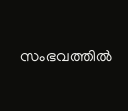സംഭവത്തില്‍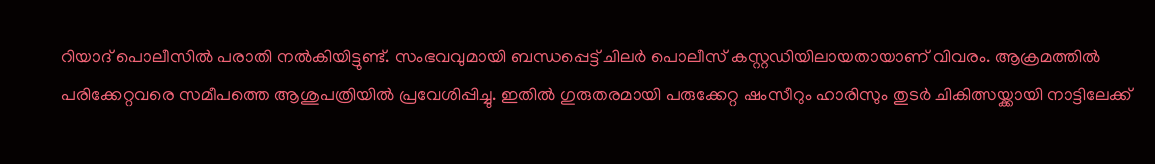റിയാദ് പൊലീസില്‍ പരാതി നല്‍കിയിട്ടുണ്ട്. സംഭവവുമായി ബന്ധപ്പെട്ട് ചിലര്‍ പൊലീസ് കസ്റ്റഡിയിലായതായാണ് വിവരം. ആക്രമത്തില്‍ പരിക്കേറ്റവരെ സമീപത്തെ ആശുപത്രിയില്‍ പ്രവേശിപ്പിച്ചു. ഇതില്‍ ഗുരുതരമായി പരുക്കേറ്റ ഷംസീറും ഹാരിസും തുടര്‍ ചികിത്സയ്ക്കായി നാട്ടിലേക്ക്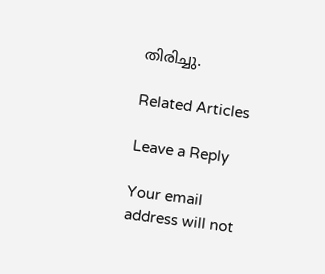തിരിച്ചു.

Related Articles

Leave a Reply

Your email address will not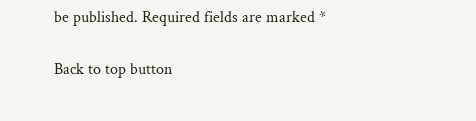be published. Required fields are marked *

Back to top button